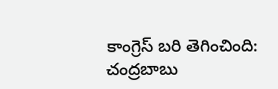కాంగ్రెస్ బరి తెగించింది: చంద్రబాబు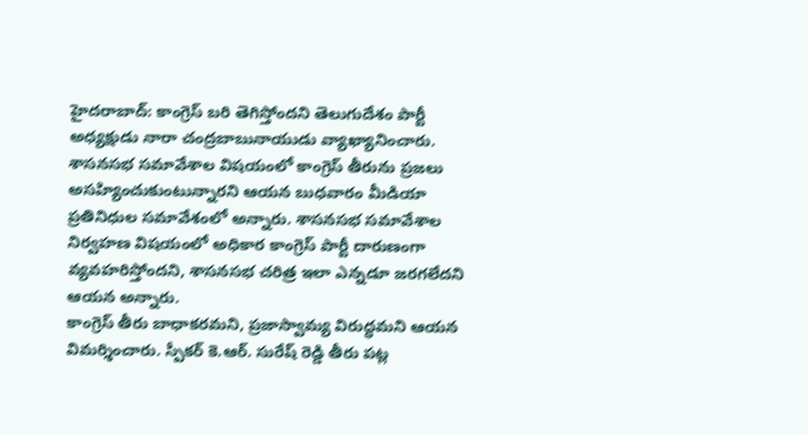హైదరాబాద్: కాంగ్రెస్ బరి తెగిస్తోందని తెలుగుదేశం పార్టీ అధ్యక్షుడు నారా చంద్రబాబునాయుడు వ్యాఖ్యానించారు. శాసనసభ సమావేశాల విషయంలో కాంగ్రెస్ తీరును ప్రజలు అసహ్యించుకుంటున్నారని ఆయన బుధవారం మీడియా ప్రతినిధుల సమావేశంలో అన్నారు. శాసనసభ సమావేశాల నిర్వహణ విషయంలో అధికార కాంగ్రెస్ పార్టీ దారుణంగా వ్యవహరిస్తోందని, శాసనసభ చరిత్ర ఇలా ఎన్నడూ జరగలేదని ఆయన అన్నారు.
కాంగ్రెస్ తీరు బాధాకరమని, ప్రజాస్వామ్య విరుద్ధమని ఆయన విమర్శించారు. స్పీకర్ కె.ఆర్. సురేష్ రెడ్డి తీరు పట్ల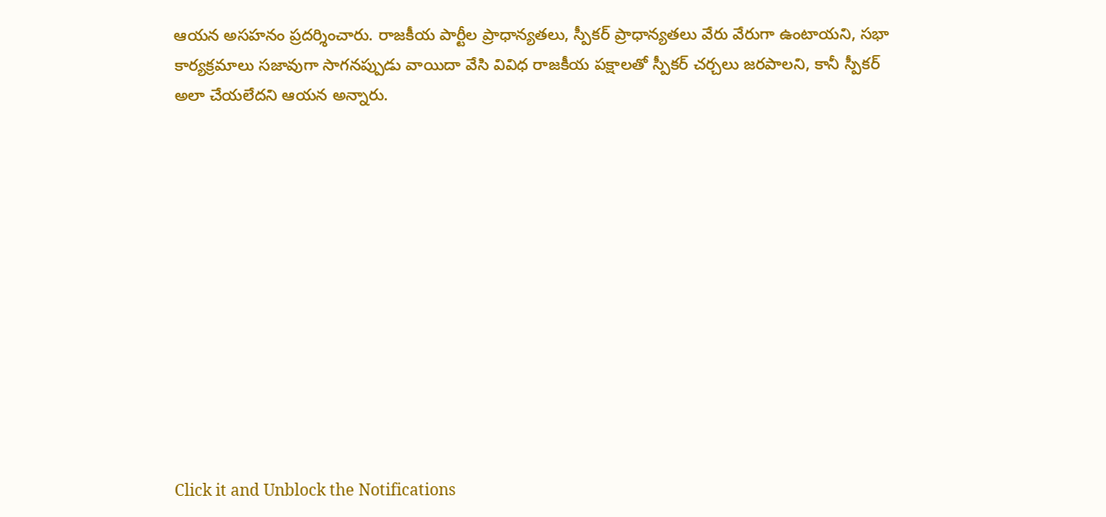ఆయన అసహనం ప్రదర్శించారు. రాజకీయ పార్టీల ప్రాధాన్యతలు, స్పీకర్ ప్రాధాన్యతలు వేరు వేరుగా ఉంటాయని, సభా కార్యక్రమాలు సజావుగా సాగనప్పుడు వాయిదా వేసి వివిధ రాజకీయ పక్షాలతో స్పీకర్ చర్చలు జరపాలని, కానీ స్పీకర్ అలా చేయలేదని ఆయన అన్నారు.












Click it and Unblock the Notifications